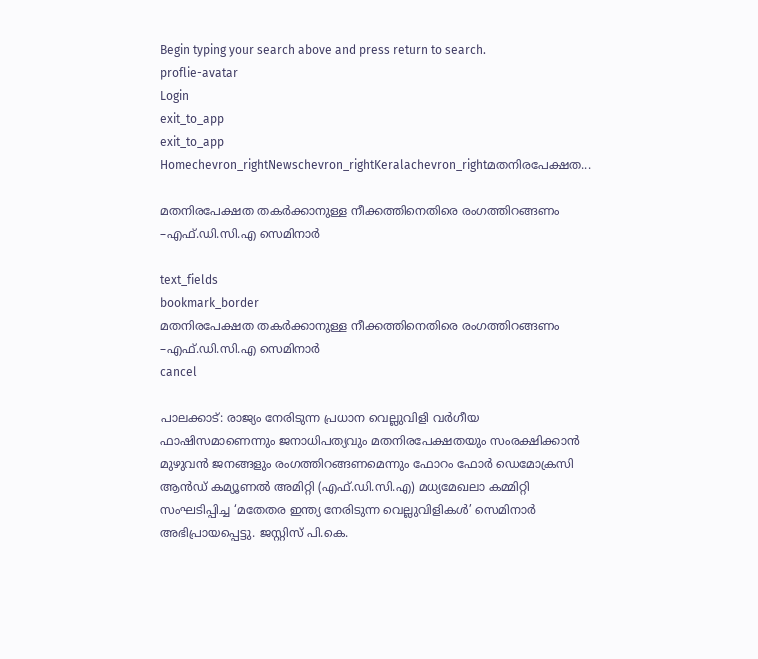Begin typing your search above and press return to search.
proflie-avatar
Login
exit_to_app
exit_to_app
Homechevron_rightNewschevron_rightKeralachevron_rightമതനിരപേക്ഷത...

മതനിരപേക്ഷത തകര്‍ക്കാനുള്ള നീക്കത്തിനെതിരെ രംഗത്തിറങ്ങണം –എഫ്.ഡി.സി.എ സെമിനാര്‍

text_fields
bookmark_border
മതനിരപേക്ഷത തകര്‍ക്കാനുള്ള നീക്കത്തിനെതിരെ രംഗത്തിറങ്ങണം –എഫ്.ഡി.സി.എ സെമിനാര്‍
cancel

പാലക്കാട്: രാജ്യം നേരിടുന്ന പ്രധാന വെല്ലുവിളി വര്‍ഗീയ ഫാഷിസമാണെന്നും ജനാധിപത്യവും മതനിരപേക്ഷതയും സംരക്ഷിക്കാന്‍ മുഴുവന്‍ ജനങ്ങളും രംഗത്തിറങ്ങണമെന്നും ഫോറം ഫോര്‍ ഡെമോക്രസി ആന്‍ഡ് കമ്യൂണല്‍ അമിറ്റി (എഫ്.ഡി.സി.എ) മധ്യമേഖലാ കമ്മിറ്റി സംഘടിപ്പിച്ച ‘മതേതര ഇന്ത്യ നേരിടുന്ന വെല്ലുവിളികള്‍’ സെമിനാര്‍ അഭിപ്രായപ്പെട്ടു. ജസ്റ്റിസ് പി.കെ.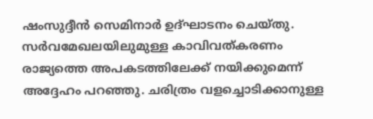ഷംസുദ്ദീന്‍ സെമിനാര്‍ ഉദ്ഘാടനം ചെയ്തു. സര്‍വമേഖലയിലുമുള്ള കാവിവത്കരണം രാജ്യത്തെ അപകടത്തിലേക്ക് നയിക്കുമെന്ന് അദ്ദേഹം പറഞ്ഞു. ചരിത്രം വളച്ചൊടിക്കാനുള്ള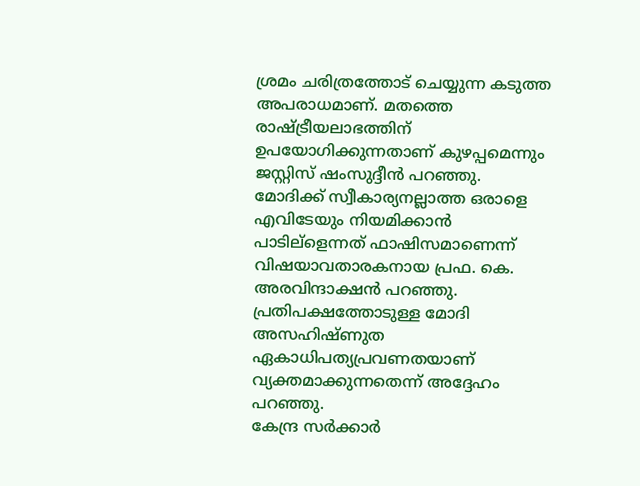ശ്രമം ചരിത്രത്തോട് ചെയ്യുന്ന കടുത്ത അപരാധമാണ്. മതത്തെ രാഷ്ട്രീയലാഭത്തിന് ഉപയോഗിക്കുന്നതാണ് കുഴപ്പമെന്നും ജസ്റ്റിസ് ഷംസുദ്ദീന്‍ പറഞ്ഞു.
മോദിക്ക് സ്വീകാര്യനല്ലാത്ത ഒരാളെ എവിടേയും നിയമിക്കാന്‍ പാടില്ളെന്നത് ഫാഷിസമാണെന്ന് വിഷയാവതാരകനായ പ്രഫ. കെ. അരവിന്ദാക്ഷന്‍ പറഞ്ഞു. പ്രതിപക്ഷത്തോടുള്ള മോദി അസഹിഷ്ണുത ഏകാധിപത്യപ്രവണതയാണ് വ്യക്തമാക്കുന്നതെന്ന് അദ്ദേഹം പറഞ്ഞു.
കേന്ദ്ര സര്‍ക്കാര്‍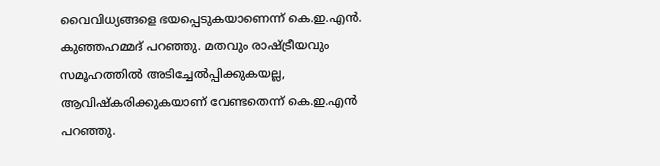വൈവിധ്യങ്ങളെ ഭയപ്പെടുകയാണെന്ന് കെ.ഇ.എന്‍. കുഞ്ഞഹമ്മദ് പറഞ്ഞു. മതവും രാഷ്ട്രീയവും സമൂഹത്തില്‍ അടിച്ചേല്‍പ്പിക്കുകയല്ല, ആവിഷ്കരിക്കുകയാണ് വേണ്ടതെന്ന് കെ.ഇ.എന്‍ പറഞ്ഞു.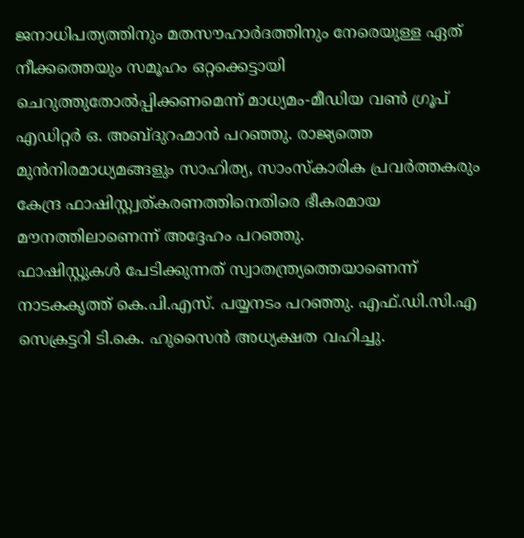ജനാധിപത്യത്തിനും മതസൗഹാര്‍ദത്തിനും നേരെയുള്ള ഏത് നീക്കത്തെയും സമൂഹം ഒറ്റക്കെട്ടായി ചെറുത്തുതോല്‍പ്പിക്കണമെന്ന് മാധ്യമം-മീഡിയ വണ്‍ ഗ്രൂപ് എഡിറ്റര്‍ ഒ. അബ്ദുറഹ്മാന്‍ പറഞ്ഞു. രാജ്യത്തെ മുന്‍നിരമാധ്യമങ്ങളും സാഹിത്യ, സാംസ്കാരിക പ്രവര്‍ത്തകരും കേന്ദ്ര ഫാഷിസ്റ്റ്വത്കരണത്തിനെതിരെ ഭീകരമായ മൗനത്തിലാണെന്ന് അദ്ദേഹം പറഞ്ഞു.
ഫാഷിസ്റ്റുകള്‍ പേടിക്കുന്നത് സ്വാതന്ത്ര്യത്തെയാണെന്ന് നാടകകൃത്ത് കെ.പി.എസ്. പയ്യനടം പറഞ്ഞു. എഫ്.ഡി.സി.എ സെക്രട്ടറി ടി.കെ. ഹുസൈന്‍ അധ്യക്ഷത വഹിച്ചു.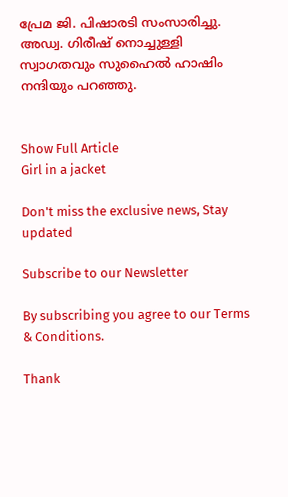പ്രേമ ജി. പിഷാരടി സംസാരിച്ചു. അഡ്വ. ഗിരീഷ് നൊച്ചുള്ളി സ്വാഗതവും സുഹൈല്‍ ഹാഷിം നന്ദിയും പറഞ്ഞു.


Show Full Article
Girl in a jacket

Don't miss the exclusive news, Stay updated

Subscribe to our Newsletter

By subscribing you agree to our Terms & Conditions.

Thank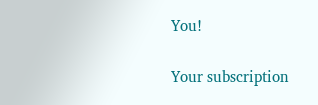You!

Your subscription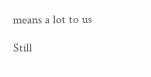means a lot to us

Still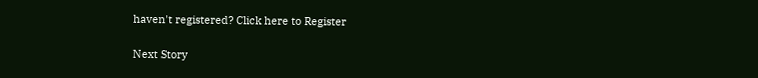haven't registered? Click here to Register

Next Story